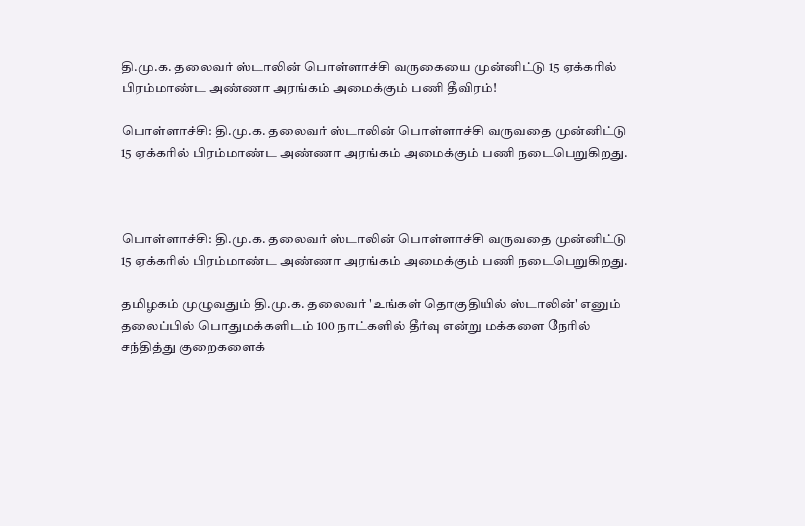தி.மு.க. தலைவர் ஸ்டாலின் பொள்ளாச்சி வருகையை முன்னிட்டு 15 ஏக்கரில் பிரம்மாண்ட அண்ணா அரங்கம் அமைக்கும் பணி தீவிரம்!

பொள்ளாச்சி: தி.மு.க. தலைவர் ஸ்டாலின் பொள்ளாச்சி வருவதை முன்னிட்டு 15 ஏக்கரில் பிரம்மாண்ட அண்ணா அரங்கம் அமைக்கும் பணி நடைபெறுகிறது.



பொள்ளாச்சி: தி.மு.க. தலைவர் ஸ்டாலின் பொள்ளாச்சி வருவதை முன்னிட்டு 15 ஏக்கரில் பிரம்மாண்ட அண்ணா அரங்கம் அமைக்கும் பணி நடைபெறுகிறது.

தமிழகம் முழுவதும் தி.மு.க. தலைவர் 'உங்கள் தொகுதியில் ஸ்டாலின்' எனும் தலைப்பில் பொதுமக்களிடம் 100 நாட்களில் தீர்வு என்று மக்களை நேரில் சந்தித்து குறைகளைக்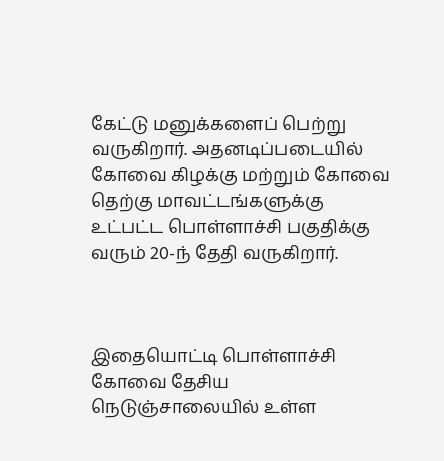கேட்டு மனுக்களைப் பெற்று வருகிறார். அதனடிப்படையில் கோவை கிழக்கு மற்றும் கோவை தெற்கு மாவட்டங்களுக்கு உட்பட்ட பொள்ளாச்சி பகுதிக்கு வரும் 20-ந் தேதி வருகிறார்.



இதையொட்டி பொள்ளாச்சி கோவை தேசிய நெடுஞ்சாலையில் உள்ள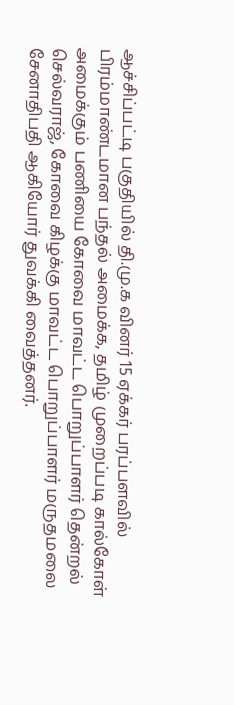ஆச்சிப்பட்டி பகுதியில் தி.மு.க வினர் 15 ஏக்கர் பரப்பளவில் பிரம்மாண்டமான பந்தல் அமைக்க, தமிழ் முறைப்படி கால்கோள் அமைக்கும் பணியை கோவை மாவட்ட பொறுப்பாளர் தென்றல் செல்வராஜ், கோவை கிழக்கு மாவட்ட பொறுப்பாளர் மருதமலை சேனாதிபதி ஆகியோர் துவக்கி வைத்தனர்.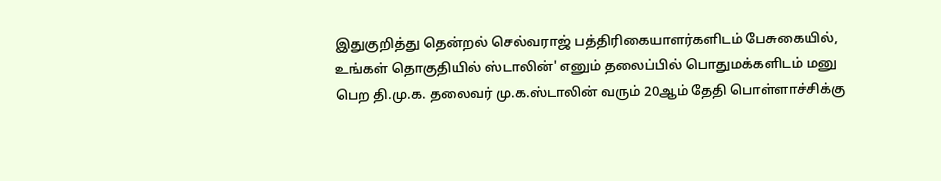இதுகுறித்து தென்றல் செல்வராஜ் பத்திரிகையாளர்களிடம் பேசுகையில், உங்கள் தொகுதியில் ஸ்டாலின்' எனும் தலைப்பில் பொதுமக்களிடம் மனு பெற தி.மு.க. தலைவர் மு.க.ஸ்டாலின் வரும் 20ஆம் தேதி பொள்ளாச்சிக்கு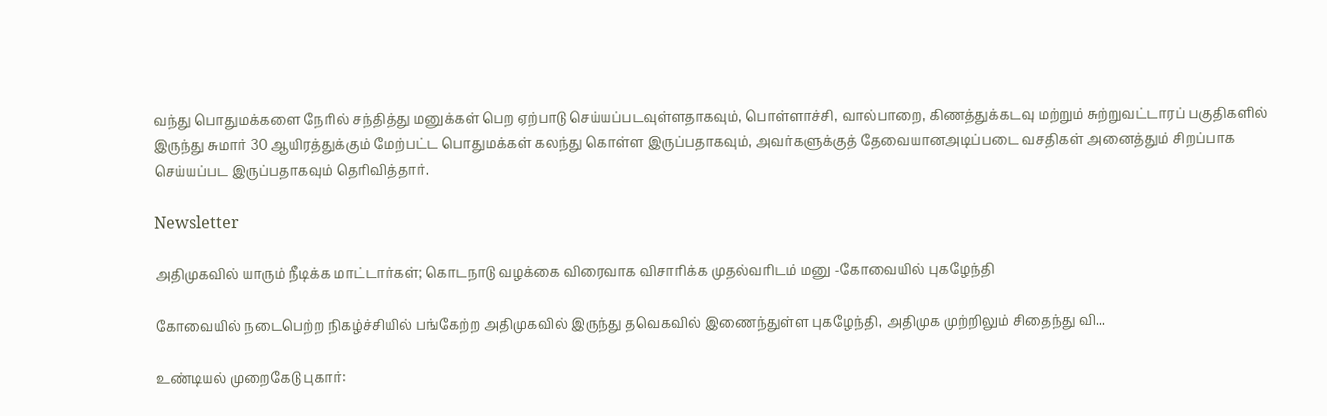வந்து பொதுமக்களை நேரில் சந்தித்து மனுக்கள் பெற ஏற்பாடு செய்யப்படவுள்ளதாகவும், பொள்ளாச்சி, வால்பாறை, கிணத்துக்கடவு மற்றும் சுற்றுவட்டாரப் பகுதிகளில் இருந்து சுமார் 30 ஆயிரத்துக்கும் மேற்பட்ட பொதுமக்கள் கலந்து கொள்ள இருப்பதாகவும், அவர்களுக்குத் தேவையானஅடிப்படை வசதிகள் அனைத்தும் சிறப்பாக செய்யப்பட இருப்பதாகவும் தெரிவித்தார்.

Newsletter

அதிமுகவில் யாரும் நீடிக்க மாட்டார்கள்; கொடநாடு வழக்கை விரைவாக விசாரிக்க முதல்வரிடம் மனு -கோவையில் புகழேந்தி

கோவையில் நடைபெற்ற நிகழ்ச்சியில் பங்கேற்ற அதிமுகவில் இருந்து தவெகவில் இணைந்துள்ள புகழேந்தி, அதிமுக முற்றிலும் சிதைந்து வி...

உண்டியல் முறைகேடு புகார்: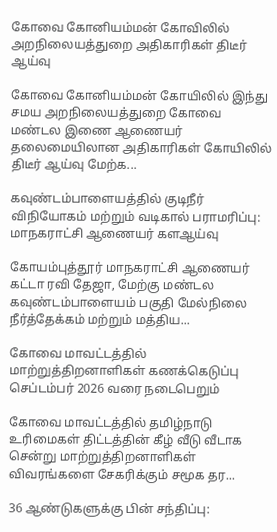கோவை கோனியம்மன் கோவிலில் அறநிலையத்துறை அதிகாரிகள் திடீர் ஆய்வு

கோவை கோனியம்மன் கோயிலில் இந்து சமய அறநிலையத்துறை கோவை மண்டல இணை ஆணையர் தலைமையிலான அதிகாரிகள் கோயிலில் திடீர் ஆய்வு மேற்க...

கவுண்டம்பாளையத்தில் குடிநீர் விநியோகம் மற்றும் வடிகால் பராமரிப்பு: மாநகராட்சி ஆணையர் களஆய்வு

கோயம்புத்தூர் மாநகராட்சி ஆணையர் கட்டா ரவி தேஜா, மேற்கு மண்டல கவுண்டம்பாளையம் பகுதி மேல்நிலை நீர்த்தேக்கம் மற்றும் மத்திய...

கோவை மாவட்டத்தில் மாற்றுத்திறனாளிகள் கணக்கெடுப்பு செப்டம்பர் 2026 வரை நடைபெறும்

கோவை மாவட்டத்தில் தமிழ்நாடு உரிமைகள் திட்டத்தின் கீழ் வீடு வீடாக சென்று மாற்றுத்திறனாளிகள் விவரங்களை சேகரிக்கும் சமூக தர...

36 ஆண்டுகளுக்கு பின் சந்திப்பு: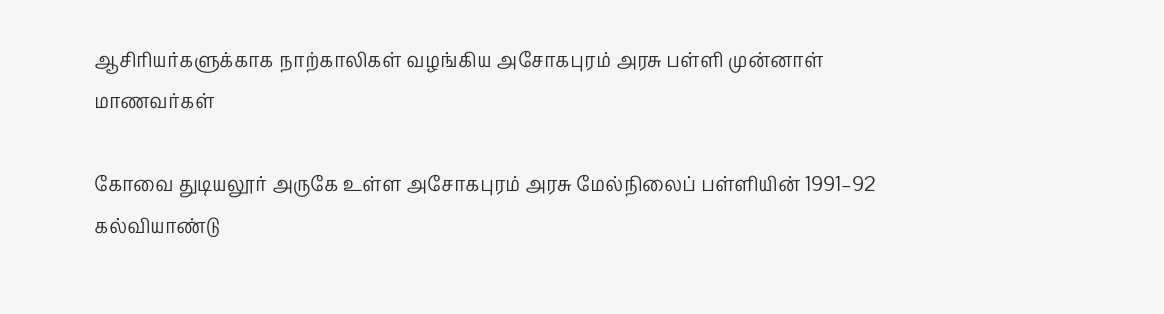ஆசிரியர்களுக்காக நாற்காலிகள் வழங்கிய அசோகபுரம் அரசு பள்ளி முன்னாள் மாணவர்கள்

கோவை துடியலூர் அருகே உள்ள அசோகபுரம் அரசு மேல்நிலைப் பள்ளியின் 1991–92 கல்வியாண்டு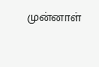முன்னாள்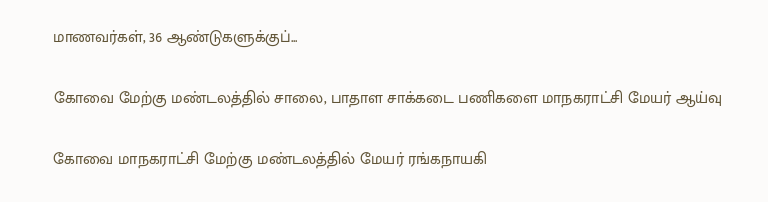மாணவர்கள், 36 ஆண்டுகளுக்குப்...

கோவை மேற்கு மண்டலத்தில் சாலை, பாதாள சாக்கடை பணிகளை மாநகராட்சி மேயர் ஆய்வு

கோவை மாநகராட்சி மேற்கு மண்டலத்தில் மேயர் ரங்கநாயகி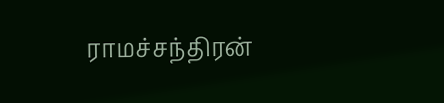ராமச்சந்திரன்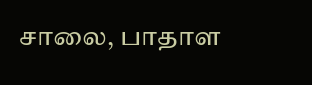சாலை, பாதாள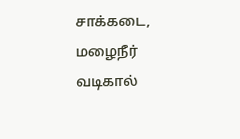சாக்கடை, மழைநீர் வடிகால்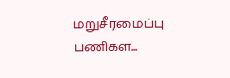மறுசீரமைப்பு பணிகள...